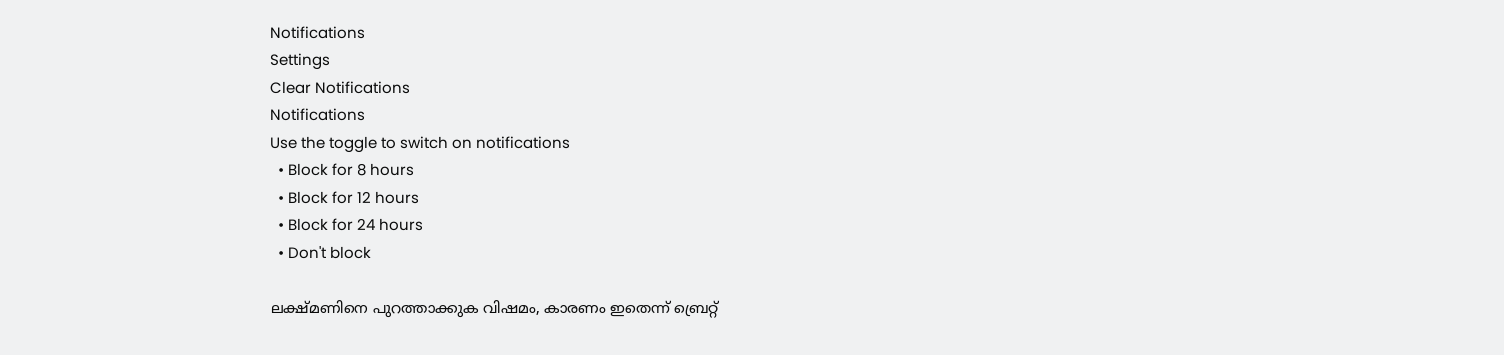Notifications
Settings
Clear Notifications
Notifications
Use the toggle to switch on notifications
  • Block for 8 hours
  • Block for 12 hours
  • Block for 24 hours
  • Don't block

ലക്ഷ്മണിനെ പുറത്താക്കുക വിഷമം, കാരണം ഇതെന്ന് ബ്രെറ്റ്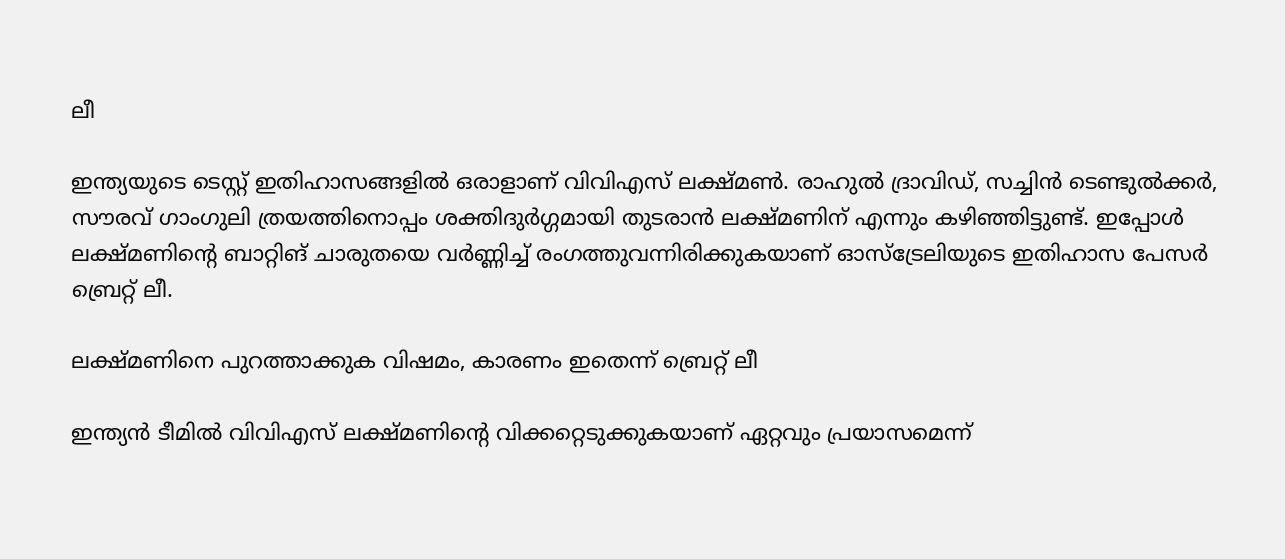ലീ

ഇന്ത്യയുടെ ടെസ്റ്റ് ഇതിഹാസങ്ങളില്‍ ഒരാളാണ് വിവിഎസ് ലക്ഷ്മണ്‍. രാഹുല്‍ ദ്രാവിഡ്, സച്ചിന്‍ ടെണ്ടുല്‍ക്കര്‍, സൗരവ് ഗാംഗുലി ത്രയത്തിനൊപ്പം ശക്തിദുര്‍ഗ്ഗമായി തുടരാന്‍ ലക്ഷ്മണിന് എന്നും കഴിഞ്ഞിട്ടുണ്ട്. ഇപ്പോള്‍ ലക്ഷ്മണിന്റെ ബാറ്റിങ് ചാരുതയെ വര്‍ണ്ണിച്ച് രംഗത്തുവന്നിരിക്കുകയാണ് ഓസ്‌ട്രേലിയുടെ ഇതിഹാസ പേസര്‍ ബ്രെറ്റ് ലീ.

ലക്ഷ്മണിനെ പുറത്താക്കുക വിഷമം, കാരണം ഇതെന്ന് ബ്രെറ്റ് ലീ

ഇന്ത്യന്‍ ടീമില്‍ വിവിഎസ് ലക്ഷ്മണിന്റെ വിക്കറ്റെടുക്കുകയാണ് ഏറ്റവും പ്രയാസമെന്ന്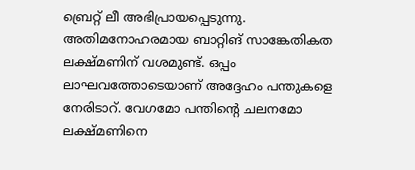ബ്രെറ്റ് ലീ അഭിപ്രായപ്പെടുന്നു. അതിമനോഹരമായ ബാറ്റിങ് സാങ്കേതികത ലക്ഷ്മണിന് വശമുണ്ട്. ഒപ്പം ലാഘവത്തോടെയാണ് അദ്ദേഹം പന്തുകളെ നേരിടാറ്. വേഗമോ പന്തിന്റെ ചലനമോ ലക്ഷ്മണിനെ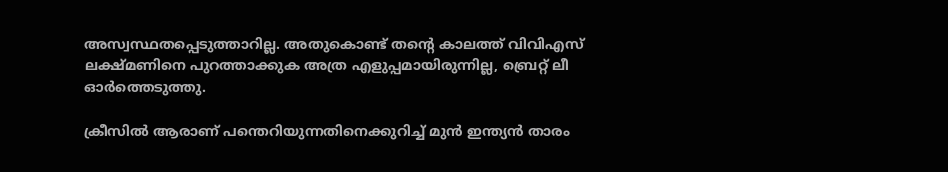അസ്വസ്ഥതപ്പെടുത്താറില്ല. അതുകൊണ്ട് തന്റെ കാലത്ത് വിവിഎസ് ലക്ഷ്മണിനെ പുറത്താക്കുക അത്ര എളുപ്പമായിരുന്നില്ല, ബ്രെറ്റ് ലീ ഓര്‍ത്തെടുത്തു.

ക്രീസില്‍ ആരാണ് പന്തെറിയുന്നതിനെക്കുറിച്ച് മുന്‍ ഇന്ത്യന്‍ താരം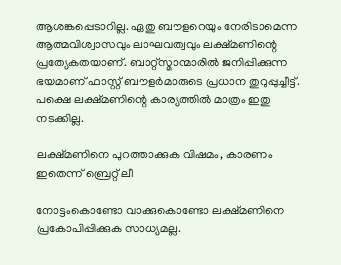ആശങ്കപ്പെടാറില്ല. ഏതു ബൗളറെയും നേരിടാമെന്ന ആത്മവിശ്വാസവും ലാഘവത്വവും ലക്ഷ്മണിന്റെ പ്രത്യേകതയാണ്. ബാറ്റ്‌സ്മാന്മാരില്‍ ജനിപ്പിക്കുന്ന ഭയമാണ് ഫാസ്റ്റ് ബൗളര്‍മാരുടെ പ്രധാന തുറുപ്പുച്ചീട്ട്. പക്ഷെ ലക്ഷ്മണിന്റെ കാര്യത്തില്‍ മാത്രം ഇതു നടക്കില്ല.

ലക്ഷ്മണിനെ പുറത്താക്കുക വിഷമം, കാരണം ഇതെന്ന് ബ്രെറ്റ് ലീ

നോട്ടംകൊണ്ടോ വാക്കുകൊണ്ടോ ലക്ഷ്മണിനെ പ്രകോപിപ്പിക്കുക സാധ്യമല്ല.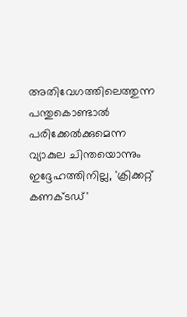അതിവേഗത്തിലെത്തുന്ന പന്തുകൊണ്ടാല്‍ പരിക്കേല്‍ക്കുമെന്ന വ്യാകുല ചിന്തയൊന്നും ഇദ്ദേഹത്തിനില്ല, 'ക്രിക്കറ്റ് കണക്ടഡ്'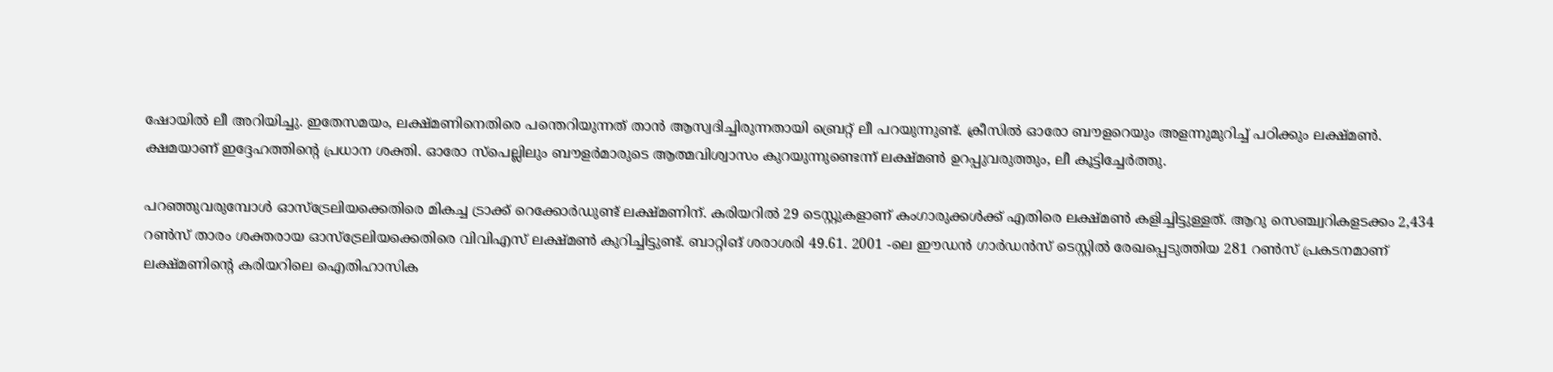ഷോയില്‍ ലീ അറിയിച്ചു. ഇതേസമയം, ലക്ഷ്മണിനെതിരെ പന്തെറിയുന്നത് താന്‍ ആസ്വദിച്ചിരുന്നതായി ബ്രെറ്റ് ലീ പറയുന്നുണ്ട്. ക്രീസില്‍ ഓരോ ബൗളറെയും അളന്നുമുറിച്ച് പഠിക്കും ലക്ഷ്മണ്‍. ക്ഷമയാണ് ഇദ്ദേഹത്തിന്റെ പ്രധാന ശക്തി. ഓരോ സ്‌പെല്ലിലും ബൗളര്‍മാരുടെ ആത്മവിശ്വാസം കുറയുന്നുണ്ടെന്ന് ലക്ഷ്മണ്‍ ഉറപ്പുവരുത്തും, ലീ കൂട്ടിച്ചേര്‍ത്തു.

പറഞ്ഞുവരുമ്പോള്‍ ഓസ്‌ട്രേലിയക്കെതിരെ മികച്ച ട്രാക്ക് റെക്കോര്‍ഡുണ്ട് ലക്ഷ്മണിന്. കരിയറില്‍ 29 ടെസ്റ്റുകളാണ് കംഗാരുക്കള്‍ക്ക് എതിരെ ലക്ഷ്മണ്‍ കളിച്ചിട്ടുള്ളത്. ആറു സെഞ്ച്വറികളടക്കം 2,434 റണ്‍സ് താരം ശക്തരായ ഓസ്‌ട്രേലിയക്കെതിരെ വിവിഎസ് ലക്ഷ്മണ്‍ കുറിച്ചിട്ടുണ്ട്. ബാറ്റിങ് ശരാശരി 49.61. 2001 -ലെ ഈഡന്‍ ഗാര്‍ഡന്‍സ് ടെസ്റ്റില്‍ രേഖപ്പെടുത്തിയ 281 റണ്‍സ് പ്രകടനമാണ് ലക്ഷ്മണിന്റെ കരിയറിലെ ഐതിഹാസിക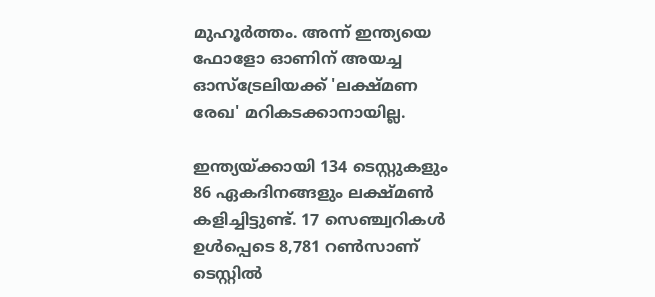മുഹൂര്‍ത്തം. അന്ന് ഇന്ത്യയെ ഫോളോ ഓണിന് അയച്ച ഓസ്‌ട്രേലിയക്ക് 'ലക്ഷ്മണ രേഖ' മറികടക്കാനായില്ല.

ഇന്ത്യയ്ക്കായി 134 ടെസ്റ്റുകളും 86 ഏകദിനങ്ങളും ലക്ഷ്മണ്‍ കളിച്ചിട്ടുണ്ട്. 17 സെഞ്ച്വറികള്‍ ഉള്‍പ്പെടെ 8,781 റണ്‍സാണ് ടെസ്റ്റില്‍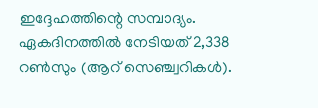ഇദ്ദേഹത്തിന്റെ സമ്പാദ്യം. ഏകദിനത്തില്‍ നേടിയത് 2,338 റണ്‍സും (ആറ് സെഞ്ച്വറികള്‍).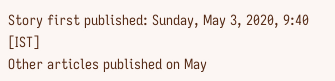Story first published: Sunday, May 3, 2020, 9:40 [IST]
Other articles published on May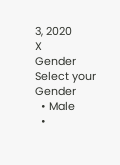3, 2020
X
Gender
Select your Gender
  • Male
  •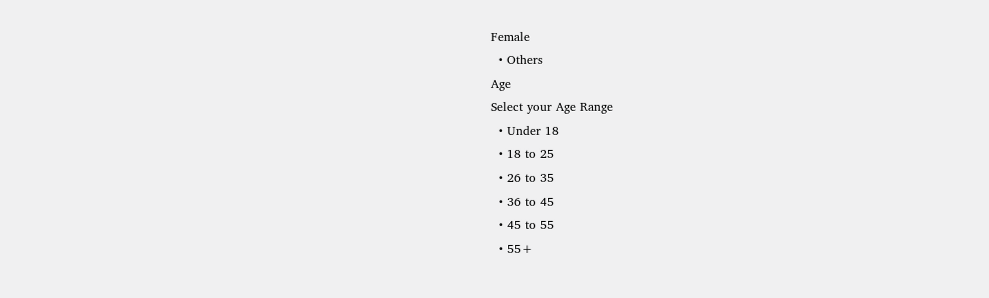Female
  • Others
Age
Select your Age Range
  • Under 18
  • 18 to 25
  • 26 to 35
  • 36 to 45
  • 45 to 55
  • 55+